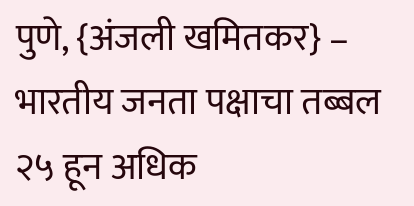पुणे, {अंजली खमितकर} – भारतीय जनता पक्षाचा तब्बल २५ हून अधिक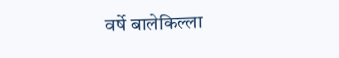वर्षे बालेकिल्ला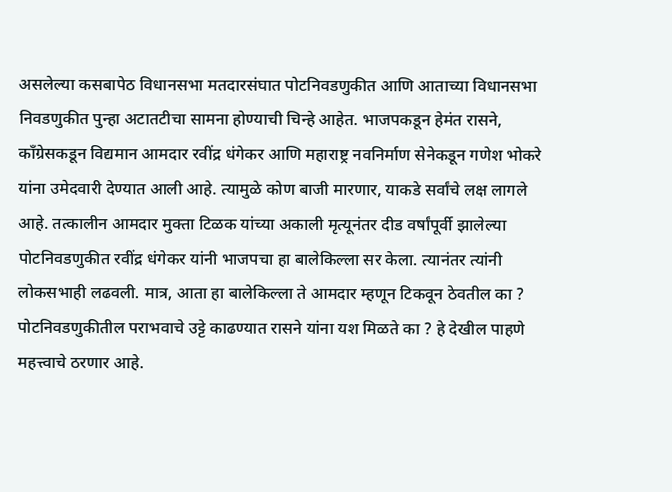असलेल्या कसबापेठ विधानसभा मतदारसंघात पोटनिवडणुकीत आणि आताच्या विधानसभा निवडणुकीत पुन्हा अटातटीचा सामना होण्याची चिन्हे आहेत. भाजपकडून हेमंत रासने, कॉंग्रेसकडून विद्यमान आमदार रवींद्र धंगेकर आणि महाराष्ट्र नवनिर्माण सेनेकडून गणेश भोकरे यांना उमेदवारी देण्यात आली आहे. त्यामुळे कोण बाजी मारणार, याकडे सर्वांचे लक्ष लागले आहे. तत्कालीन आमदार मुक्ता टिळक यांच्या अकाली मृत्यूनंतर दीड वर्षांपूर्वी झालेल्या पोटनिवडणुकीत रवींद्र धंगेकर यांनी भाजपचा हा बालेकिल्ला सर केला. त्यानंतर त्यांनी लोकसभाही लढवली. मात्र, आता हा बालेकिल्ला ते आमदार म्हणून टिकवून ठेवतील का ? पोटनिवडणुकीतील पराभवाचे उट्टे काढण्यात रासने यांना यश मिळते का ? हे देखील पाहणे महत्त्वाचे ठरणार आहे.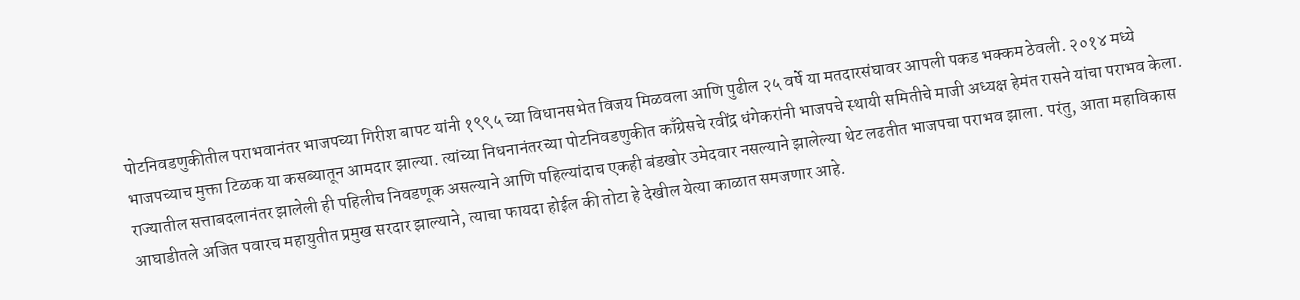पोटनिवडणुकीतील पराभवानंतर भाजपच्या गिरीश बापट यांनी १९९५ च्या विधानसभेत विजय मिळवला आणि पुढील २५ वर्षे या मतदारसंघावर आपली पकड भक्कम ठेवली. २०१४ मध्ये भाजपच्याच मुक्ता टिळक या कसब्यातून आमदार झाल्या. त्यांच्या निधनानंतरच्या पोटनिवडणुकीत काँग्रेसचे रवींद्र धंगेकरांनी भाजपचे स्थायी समितीचे माजी अध्यक्ष हेमंत रासने यांचा पराभव केला. राज्यातील सत्ताबदलानंतर झालेली ही पहिलीच निवडणूक असल्याने आणि पहिल्यांदाच एकही बंडखोर उमेदवार नसल्याने झालेल्या थेट लढतीत भाजपचा पराभव झाला. परंतु, आता महाविकास आघाडीतले अजित पवारच महायुतीत प्रमुख सरदार झाल्याने, त्याचा फायदा होईल की तोटा हे देखील येत्या काळात समजणार आहे.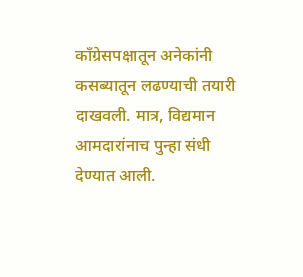कॉंग्रेसपक्षातून अनेकांनी कसब्यातून लढण्याची तयारी दाखवली. मात्र, विद्यमान आमदारांनाच पुन्हा संधी देण्यात आली.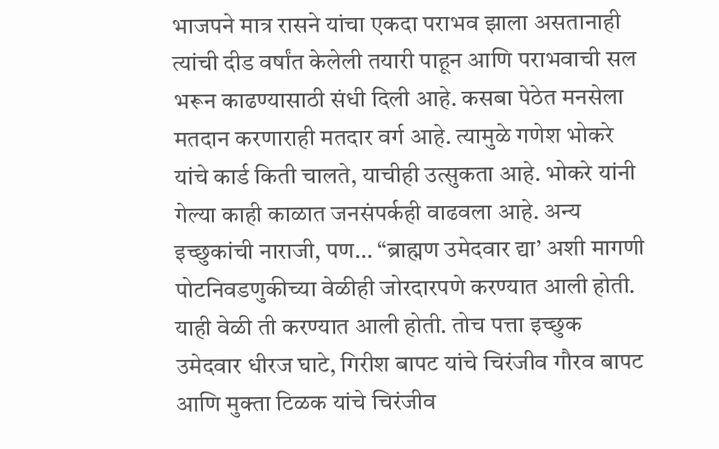भाजपने मात्र रासने यांचा एकदा पराभव झाला असतानाही त्यांची दीड वर्षांत केलेली तयारी पाहून आणि पराभवाची सल भरून काढण्यासाठी संधी दिली आहे. कसबा पेठेत मनसेला मतदान करणाराही मतदार वर्ग आहे. त्यामुळे गणेश भोकरे यांचे कार्ड किती चालते, याचीही उत्सुकता आहे. भोकरे यांनी गेल्या काही काळात जनसंपर्कही वाढवला आहे. अन्य इच्छुकांची नाराजी, पण… “ब्राह्मण उमेदवार द्या’ अशी मागणी पोटनिवडणुकीच्या वेळीही जोरदारपणे करण्यात आली होती. याही वेळी ती करण्यात आली होती. तोच पत्ता इच्छुक उमेदवार धीरज घाटे, गिरीश बापट यांचे चिरंजीव गौरव बापट आणि मुक्ता टिळक यांचे चिरंजीव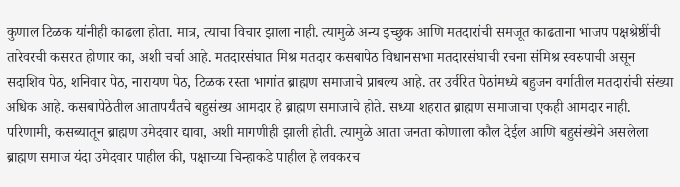कुणाल टिळक यांनीही काढला होता. मात्र, त्याचा विचार झाला नाही. त्यामुळे अन्य इच्छुक आणि मतदारांची समजूत काढताना भाजप पक्षश्रेष्ठींची तारेवरची कसरत होणार का, अशी चर्चा आहे. मतदारसंघात मिश्र मतदार कसबापेठ विधानसभा मतदारसंघाची रचना संमिश्र स्वरुपाची असून सदाशिव पेठ, शनिवार पेठ, नारायण पेठ, टिळक रस्ता भागांत ब्राह्मण समाजाचे प्राबल्य आहे. तर उर्वरित पेठांमध्ये बहुजन वर्गातील मतदारांची संख्या अधिक आहे. कसबापेठेतील आतापर्यंतचे बहुसंख्य आमदार हे ब्राह्मण समाजाचे होते. सध्या शहरात ब्राह्मण समाजाचा एकही आमदार नाही. परिणामी, कसब्यातून ब्राह्मण उमेदवार द्यावा, अशी मागणीही झाली होती. त्यामुळे आता जनता कोणाला कौल देईल आणि बहुसंख्येने असलेला ब्राह्मण समाज यंदा उमेदवार पाहील की, पक्षाच्या चिन्हाकडे पाहील हे लवकरच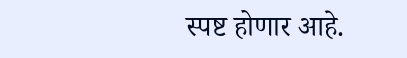स्पष्ट होणार आहे.